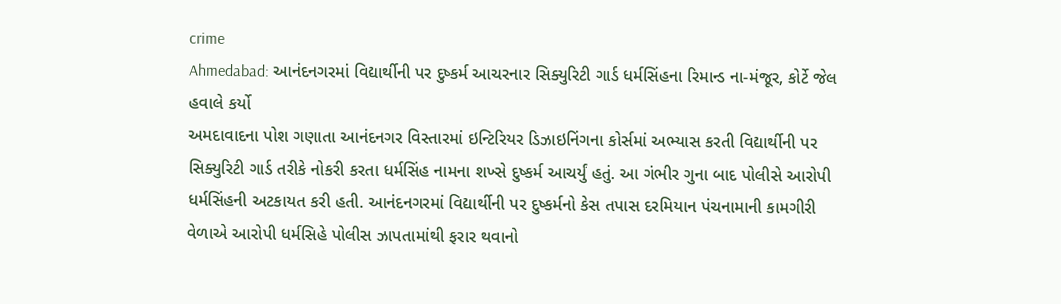crime
Ahmedabad: આનંદનગરમાં વિદ્યાર્થીની પર દુષ્કર્મ આચરનાર સિક્યુરિટી ગાર્ડ ધર્મસિંહના રિમાન્ડ ના-મંજૂર, કોર્ટે જેલ હવાલે કર્યો
અમદાવાદના પોશ ગણાતા આનંદનગર વિસ્તારમાં ઇન્ટિરિયર ડિઝાઇનિંગના કોર્સમાં અભ્યાસ કરતી વિદ્યાર્થીની પર સિક્યુરિટી ગાર્ડ તરીકે નોકરી કરતા ધર્મસિંહ નામના શખ્સે દુષ્કર્મ આચર્યું હતું. આ ગંભીર ગુના બાદ પોલીસે આરોપી ધર્મસિંહની અટકાયત કરી હતી. આનંદનગરમાં વિદ્યાર્થીની પર દુષ્કર્મનો કેસ તપાસ દરમિયાન પંચનામાની કામગીરી વેળાએ આરોપી ધર્મસિહે પોલીસ ઝાપતામાંથી ફરાર થવાનો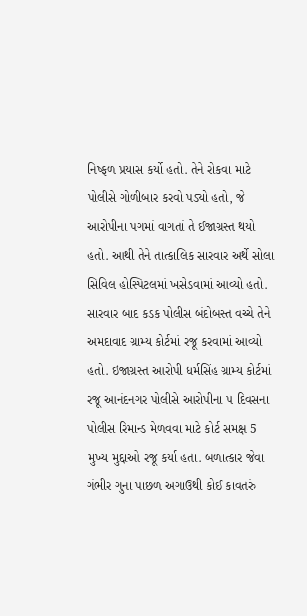નિષ્ફળ પ્રયાસ કર્યો હતો. તેને રોકવા માટે પોલીસે ગોળીબાર કરવો પડ્યો હતો, જે આરોપીના પગમાં વાગતાં તે ઈજાગ્રસ્ત થયો હતો. આથી તેને તાત્કાલિક સારવાર અર્થે સોલા સિવિલ હોસ્પિટલમાં ખસેડવામાં આવ્યો હતો. સારવાર બાદ કડક પોલીસ બંદોબસ્ત વચ્ચે તેને અમદાવાદ ગ્રામ્ય કોર્ટમાં રજૂ કરવામાં આવ્યો હતો. ઇજાગ્રસ્ત આરોપી ધર્મસિંહ ગ્રામ્ય કોર્ટમાં રજૂ આનંદનગર પોલીસે આરોપીના ૫ દિવસના પોલીસ રિમાન્ડ મેળવવા માટે કોર્ટ સમક્ષ 5 મુખ્ય મુદ્દાઓ રજૂ કર્યા હતા. બળાત્કાર જેવા ગંભીર ગુના પાછળ અગાઉથી કોઈ કાવતરું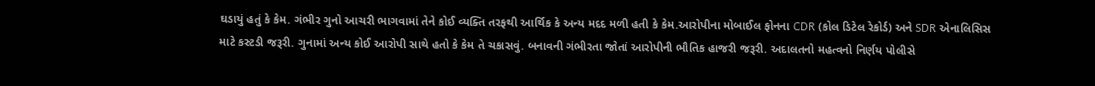ઘડાયું હતું કે કેમ. ગંભીર ગુનો આચરી ભાગવામાં તેને કોઈ વ્યક્તિ તરફથી આર્થિક કે અન્ય મદદ મળી હતી કે કેમ.આરોપીના મોબાઈલ ફોનના CDR (કોલ ડિટેલ રેકોર્ડ) અને SDR એનાલિસિસ માટે કસ્ટડી જરૂરી. ગુનામાં અન્ય કોઈ આરોપી સાથે હતો કે કેમ તે ચકાસવું. બનાવની ગંભીરતા જોતાં આરોપીની ભૌતિક હાજરી જરૂરી. અદાલતનો મહત્વનો નિર્ણય પોલીસે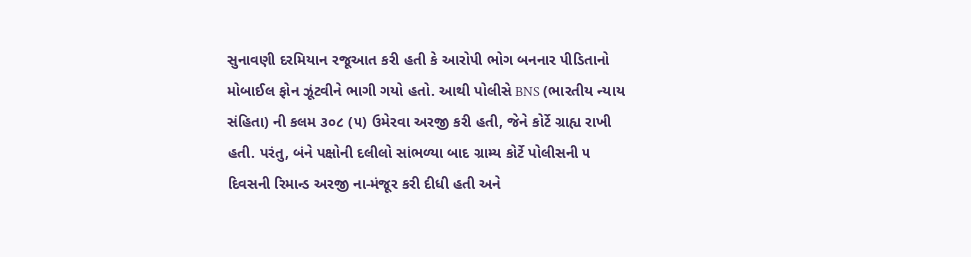સુનાવણી દરમિયાન રજૂઆત કરી હતી કે આરોપી ભોગ બનનાર પીડિતાનો મોબાઈલ ફોન ઝૂંટવીને ભાગી ગયો હતો. આથી પોલીસે BNS (ભારતીય ન્યાય સંહિતા) ની કલમ ૩૦૮ (૫) ઉમેરવા અરજી કરી હતી, જેને કોર્ટે ગ્રાહ્ય રાખી હતી. પરંતુ, બંને પક્ષોની દલીલો સાંભળ્યા બાદ ગ્રામ્ય કોર્ટે પોલીસની ૫ દિવસની રિમાન્ડ અરજી ના-મંજૂર કરી દીધી હતી અને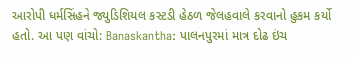આરોપી ધર્મસિંહને જ્યુડિશિયલ કસ્ટડી હેઠળ જેલહવાલે કરવાનો હુકમ કર્યો હતો. આ પણ વાંચો: Banaskantha: પાલનપુરમાં માત્ર દોઢ ઇંચ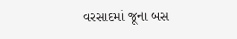વરસાદમાં જૂના બસ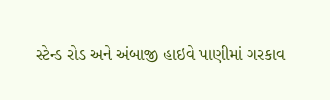સ્ટેન્ડ રોડ અને અંબાજી હાઇવે પાણીમાં ગરકાવ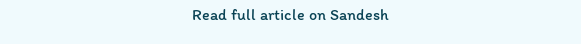Read full article on Sandesh